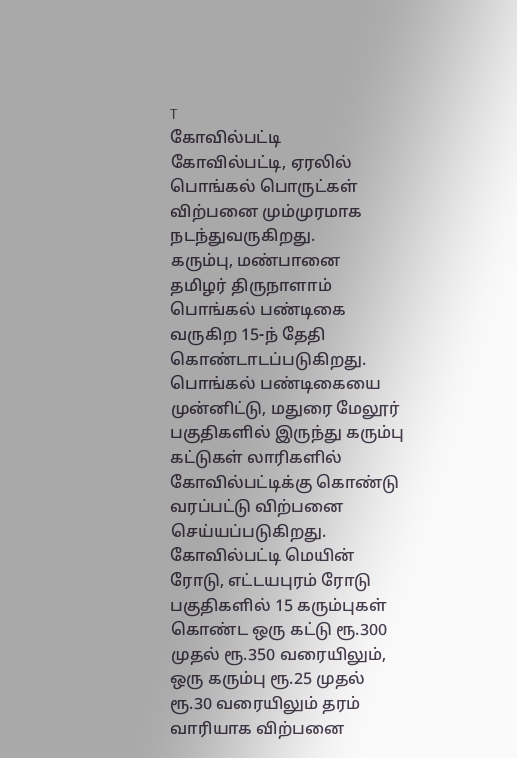T
கோவில்பட்டி
கோவில்பட்டி, ஏரலில் பொங்கல் பொருட்கள் விற்பனை மும்முரமாக நடந்துவருகிறது.
கரும்பு, மண்பானை
தமிழர் திருநாளாம் பொங்கல் பண்டிகை வருகிற 15-ந் தேதி கொண்டாடப்படுகிறது. பொங்கல் பண்டிகையை முன்னிட்டு, மதுரை மேலூர் பகுதிகளில் இருந்து கரும்பு கட்டுகள் லாரிகளில் கோவில்பட்டிக்கு கொண்டு வரப்பட்டு விற்பனை செய்யப்படுகிறது. கோவில்பட்டி மெயின் ரோடு, எட்டயபுரம் ரோடு பகுதிகளில் 15 கரும்புகள் கொண்ட ஒரு கட்டு ரூ.300 முதல் ரூ.350 வரையிலும், ஒரு கரும்பு ரூ.25 முதல் ரூ.30 வரையிலும் தரம் வாரியாக விற்பனை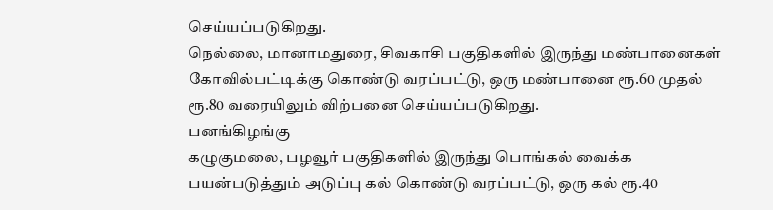செய்யப்படுகிறது.
நெல்லை, மானாமதுரை, சிவகாசி பகுதிகளில் இருந்து மண்பானைகள் கோவில்பட்டிக்கு கொண்டு வரப்பட்டு, ஒரு மண்பானை ரூ.60 முதல் ரூ.80 வரையிலும் விற்பனை செய்யப்படுகிறது.
பனங்கிழங்கு
கழுகுமலை, பழவூர் பகுதிகளில் இருந்து பொங்கல் வைக்க பயன்படுத்தும் அடுப்பு கல் கொண்டு வரப்பட்டு, ஒரு கல் ரூ.40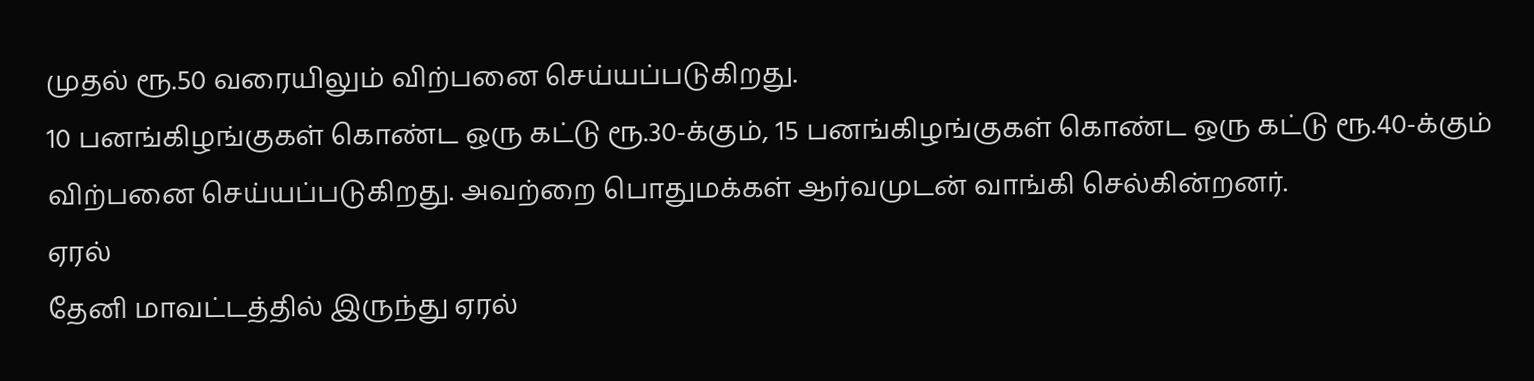முதல் ரூ.50 வரையிலும் விற்பனை செய்யப்படுகிறது.
10 பனங்கிழங்குகள் கொண்ட ஒரு கட்டு ரூ.30-க்கும், 15 பனங்கிழங்குகள் கொண்ட ஒரு கட்டு ரூ.40-க்கும் விற்பனை செய்யப்படுகிறது. அவற்றை பொதுமக்கள் ஆர்வமுடன் வாங்கி செல்கின்றனர்.
ஏரல்
தேனி மாவட்டத்தில் இருந்து ஏரல்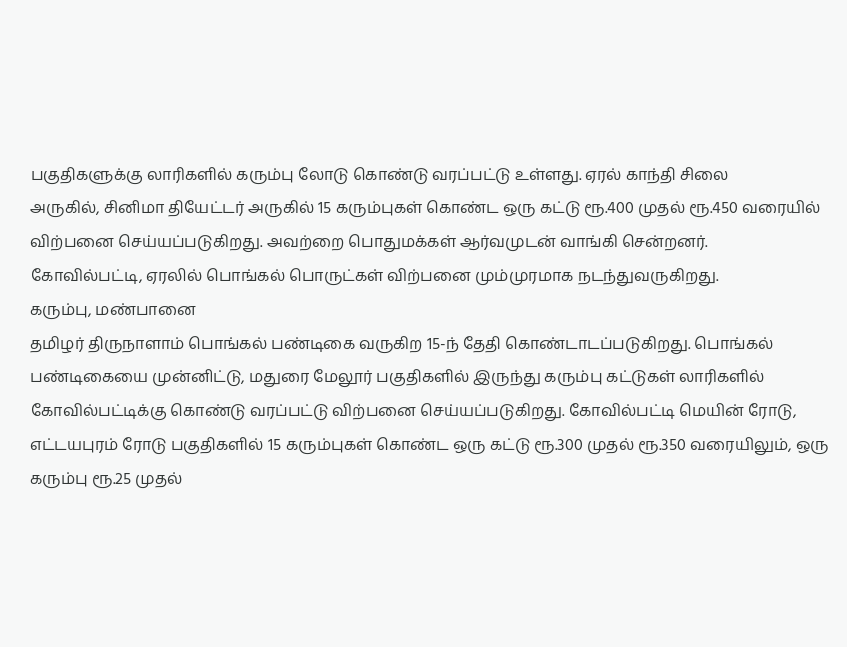பகுதிகளுக்கு லாரிகளில் கரும்பு லோடு கொண்டு வரப்பட்டு உள்ளது. ஏரல் காந்தி சிலை
அருகில், சினிமா தியேட்டர் அருகில் 15 கரும்புகள் கொண்ட ஒரு கட்டு ரூ.400 முதல் ரூ.450 வரையில் விற்பனை செய்யப்படுகிறது. அவற்றை பொதுமக்கள் ஆர்வமுடன் வாங்கி சென்றனர்.
கோவில்பட்டி, ஏரலில் பொங்கல் பொருட்கள் விற்பனை மும்முரமாக நடந்துவருகிறது.
கரும்பு, மண்பானை
தமிழர் திருநாளாம் பொங்கல் பண்டிகை வருகிற 15-ந் தேதி கொண்டாடப்படுகிறது. பொங்கல் பண்டிகையை முன்னிட்டு, மதுரை மேலூர் பகுதிகளில் இருந்து கரும்பு கட்டுகள் லாரிகளில் கோவில்பட்டிக்கு கொண்டு வரப்பட்டு விற்பனை செய்யப்படுகிறது. கோவில்பட்டி மெயின் ரோடு, எட்டயபுரம் ரோடு பகுதிகளில் 15 கரும்புகள் கொண்ட ஒரு கட்டு ரூ.300 முதல் ரூ.350 வரையிலும், ஒரு கரும்பு ரூ.25 முதல்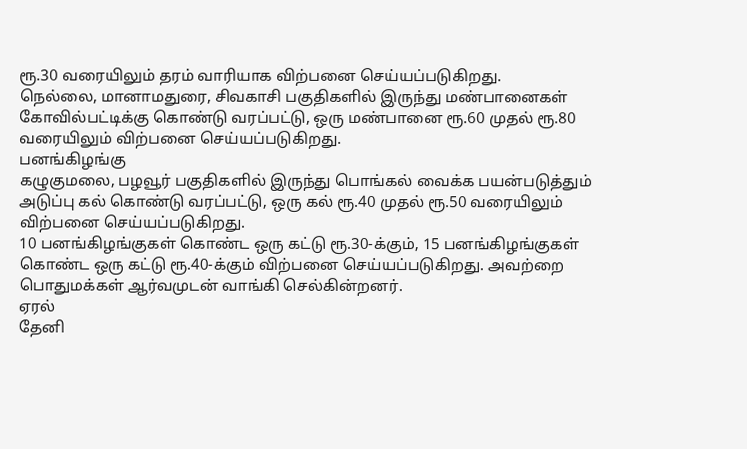ரூ.30 வரையிலும் தரம் வாரியாக விற்பனை செய்யப்படுகிறது.
நெல்லை, மானாமதுரை, சிவகாசி பகுதிகளில் இருந்து மண்பானைகள் கோவில்பட்டிக்கு கொண்டு வரப்பட்டு, ஒரு மண்பானை ரூ.60 முதல் ரூ.80 வரையிலும் விற்பனை செய்யப்படுகிறது.
பனங்கிழங்கு
கழுகுமலை, பழவூர் பகுதிகளில் இருந்து பொங்கல் வைக்க பயன்படுத்தும் அடுப்பு கல் கொண்டு வரப்பட்டு, ஒரு கல் ரூ.40 முதல் ரூ.50 வரையிலும் விற்பனை செய்யப்படுகிறது.
10 பனங்கிழங்குகள் கொண்ட ஒரு கட்டு ரூ.30-க்கும், 15 பனங்கிழங்குகள் கொண்ட ஒரு கட்டு ரூ.40-க்கும் விற்பனை செய்யப்படுகிறது. அவற்றை பொதுமக்கள் ஆர்வமுடன் வாங்கி செல்கின்றனர்.
ஏரல்
தேனி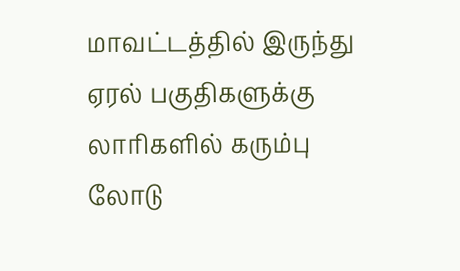மாவட்டத்தில் இருந்து ஏரல் பகுதிகளுக்கு லாரிகளில் கரும்பு லோடு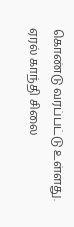கொண்டு வரப்பட்டு உள்ளது. ஏரல் காந்தி சிலை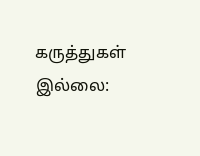கருத்துகள் இல்லை: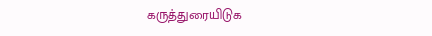கருத்துரையிடுக